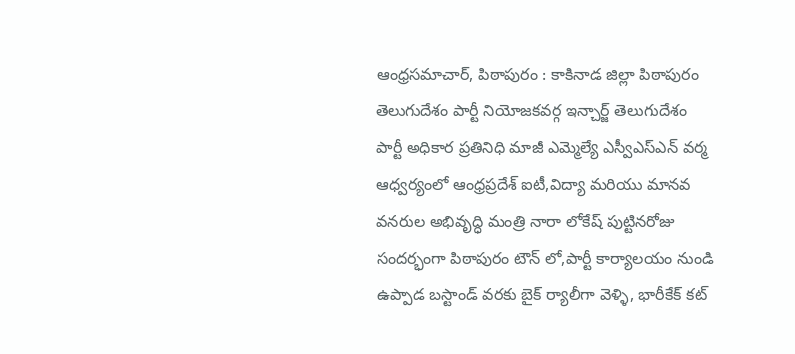ఆంధ్రసమాచార్, పిఠాపురం : కాకినాడ జిల్లా పిఠాపురం
తెలుగుదేశం పార్టీ నియోజకవర్గ ఇన్చార్జ్ తెలుగుదేశం పార్టీ అధికార ప్రతినిధి మాజీ ఎమ్మెల్యే ఎస్వీఎస్ఎన్ వర్మ ఆధ్వర్యంలో ఆంధ్రప్రదేశ్ ఐటీ,విద్యా మరియు మానవ వనరుల అభివృద్ధి మంత్రి నారా లోకేష్ పుట్టినరోజు సందర్భంగా పిఠాపురం టౌన్ లో,పార్టీ కార్యాలయం నుండి ఉప్పాడ బస్టాండ్ వరకు బైక్ ర్యాలీగా వెళ్ళి, భారీకేక్ కట్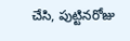చేసి, పుట్టినరోజు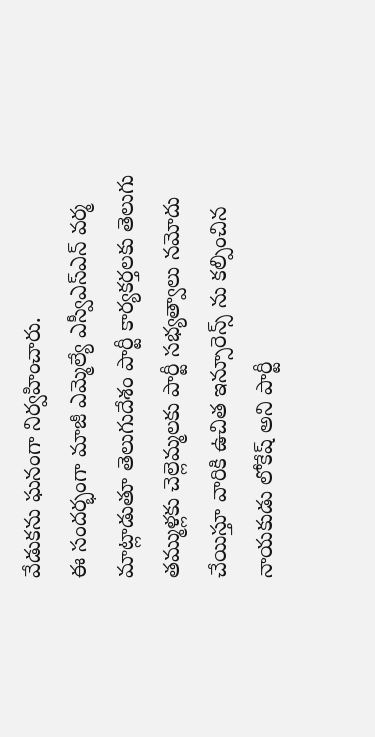వేడుకను ఘనంగా నిర్వహించారు.
ఈ సందర్భంగా మాజీ ఎమ్మెల్యే ఎస్వీఎస్ఎన్ వర్మ మాట్లాడుతూ తెలుగుదేశం పార్టీ కార్యకర్తలకు తెలుగు తమ్ముళ్లకు చెల్లెమ్మలకు పార్టీ సభ్యత్వాలు నమోదు చేయిస్తూ వారికి ఉచిత ఇన్సూరెన్స్ ను కల్పించిన నాయకుడు లోకేష్ అని పార్టీ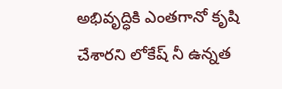అభివృద్ధికి ఎంతగానో కృషి చేశారని లోకేష్ నీ ఉన్నత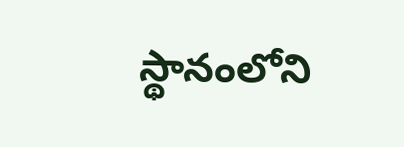స్థానంలోని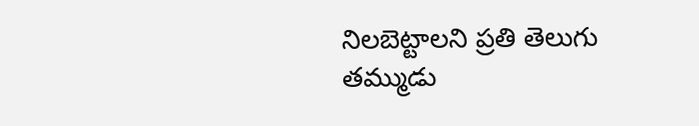నిలబెట్టాలని ప్రతి తెలుగు తమ్ముడు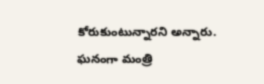కోరుకుంటున్నారని అన్నారు.
ఘనంగా మంత్రి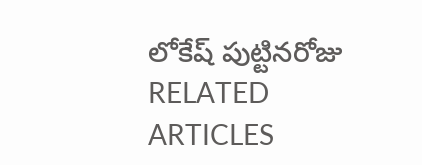లోకేష్ పుట్టినరోజు
RELATED ARTICLES